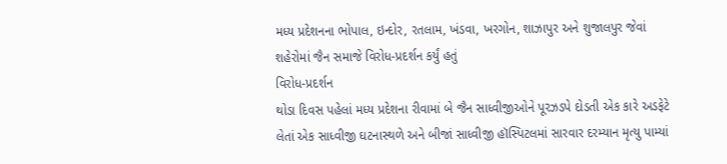મધ્ય પ્રદેશનના ભોપાલ, ઇન્દોર, રતલામ, ખંડવા, ખરગોન, શાઝાપુર અને શુજાલપુર જેવાં શહેરોમાં જૈન સમાજે વિરોધ-પ્રદર્શન કર્યું હતું
વિરોધ-પ્રદર્શન
થોડા દિવસ પહેલાં મધ્ય પ્રદેશના રીવામાં બે જૈન સાધ્વીજીઓને પૂરઝડપે દોડતી એક કારે અડફેટે લેતાં એક સાધ્વીજી ઘટનાસ્થળે અને બીજાં સાધ્વીજી હૉસ્પિટલમાં સારવાર દરમ્યાન મૃત્યુ પામ્યાં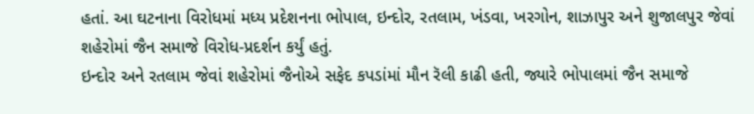હતાં. આ ઘટનાના વિરોધમાં મધ્ય પ્રદેશનના ભોપાલ, ઇન્દોર, રતલામ, ખંડવા, ખરગોન, શાઝાપુર અને શુજાલપુર જેવાં શહેરોમાં જૈન સમાજે વિરોધ-પ્રદર્શન કર્યું હતું.
ઇન્દોર અને રતલામ જેવાં શહેરોમાં જૈનોએ સફેદ કપડાંમાં મૌન રૅલી કાઢી હતી, જ્યારે ભોપાલમાં જૈન સમાજે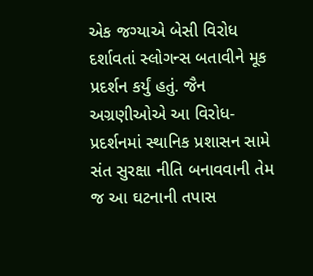એક જગ્યાએ બેસી વિરોધ દર્શાવતાં સ્લોગન્સ બતાવીને મૂક પ્રદર્શન કર્યું હતું. જૈન અગ્રણીઓએ આ વિરોધ-પ્રદર્શનમાં સ્થાનિક પ્રશાસન સામે સંત સુરક્ષા નીતિ બનાવવાની તેમ જ આ ઘટનાની તપાસ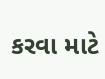કરવા માટે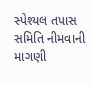સ્પેશ્યલ તપાસ સમિતિ નીમવાની માગણી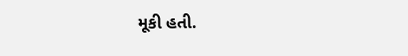મૂકી હતી.